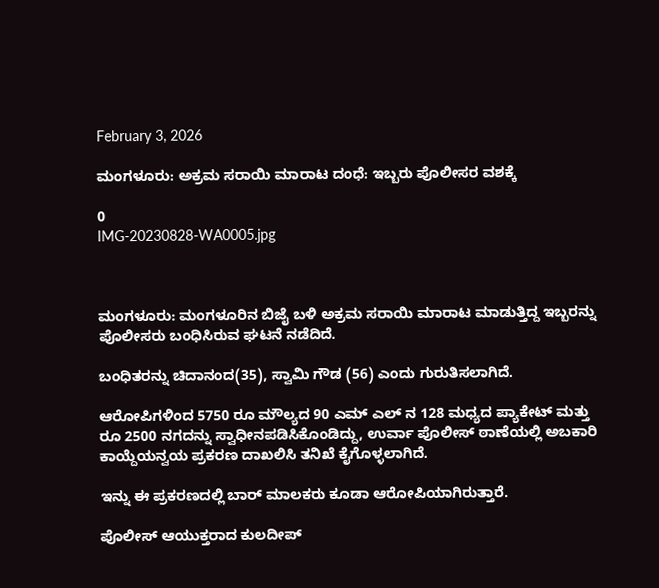February 3, 2026

ಮಂಗಳೂರು: ಅಕ್ರಮ ಸರಾಯಿ ಮಾರಾಟ ದಂಧೆ: ಇಬ್ಬರು ಪೊಲೀಸರ ವಶಕ್ಕೆ

0
IMG-20230828-WA0005.jpg



ಮಂಗಳೂರು: ಮಂಗಳೂರಿನ ಬಿಜೈ ಬಳಿ ಅಕ್ರಮ ಸರಾಯಿ ಮಾರಾಟ ಮಾಡುತ್ತಿದ್ದ ಇಬ್ಬರನ್ನು ಪೊಲೀಸರು ಬಂಧಿಸಿರುವ ಘಟನೆ ನಡೆದಿದೆ.

ಬಂಧಿತರನ್ನು ಚಿದಾನಂದ(35), ಸ್ವಾಮಿ ಗೌಡ (56) ಎಂದು ಗುರುತಿಸಲಾಗಿದೆ.

ಆರೋಪಿಗಳಿಂದ 5750 ರೂ ಮೌಲ್ಯದ 90 ಎಮ್ ಎಲ್ ನ 128 ಮಧ್ಯದ ಪ್ಯಾಕೇಟ್ ಮತ್ತು ರೂ 2500 ನಗದನ್ನು ಸ್ವಾಧೀನಪಡಿಸಿಕೊಂಡಿದ್ದು, ಉರ್ವಾ ಪೊಲೀಸ್ ಠಾಣೆಯಲ್ಲಿ ಅಬಕಾರಿ ಕಾಯ್ದೆಯನ್ವಯ ಪ್ರಕರಣ ದಾಖಲಿಸಿ ತನಿಖೆ ಕೈಗೊಳ್ಳಲಾಗಿದೆ.

ಇನ್ನು ಈ ಪ್ರಕರಣದಲ್ಲಿ ಬಾರ್ ಮಾಲಕರು ಕೂಡಾ ಆರೋಪಿಯಾಗಿರುತ್ತಾರೆ.

ಪೊಲೀಸ್ ಆಯುಕ್ತರಾದ ಕುಲದೀಪ್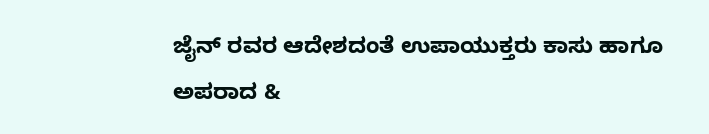ಜೈನ್ ರವರ ಆದೇಶದಂತೆ ಉಪಾಯುಕ್ತರು ಕಾಸು ಹಾಗೂ ಅಪರಾದ &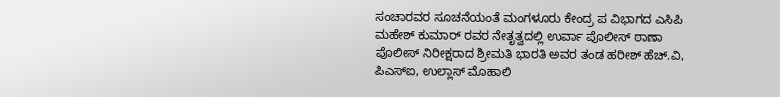ಸಂಚಾರವರ ಸೂಚನೆಯಂತೆ ಮಂಗಳೂರು ಕೇಂದ್ರ ಪ ವಿಭಾಗದ ಎಸಿಪಿ ಮಹೇಶ್ ಕುಮಾರ್ ರವರ ನೇತೃತ್ವದಲ್ಲಿ ಉರ್ವಾ ಪೊಲೀಸ್ ಠಾಣಾ ಪೊಲೀಸ್ ನಿರೀಕ್ಷರಾದ ಶ್ರೀಮತಿ ಭಾರತಿ ಅವರ ತಂಡ ಹರೀಶ್ ಹೆಚ್.ವಿ, ಪಿಎಸ್‌ಐ, ಉಲ್ಲಾಸ್ ಮೊಹಾಲಿ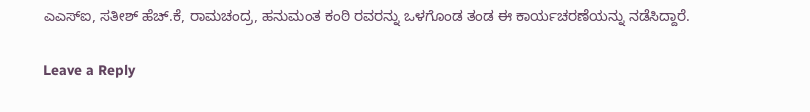ಎಎಸ್‌ಐ, ಸತೀಶ್ ಹೆಚ್.ಕೆ, ರಾಮಚಂದ್ರ, ಹನುಮಂತ ಕಂಠಿ ರವರನ್ನು ಒಳಗೊಂಡ ತಂಡ ಈ ಕಾರ್ಯಚರಣೆಯನ್ನು ನಡೆಸಿದ್ದಾರೆ.

Leave a Reply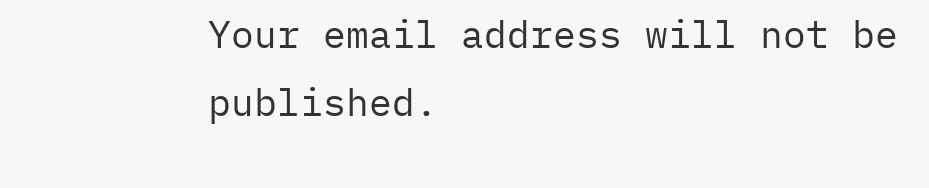Your email address will not be published.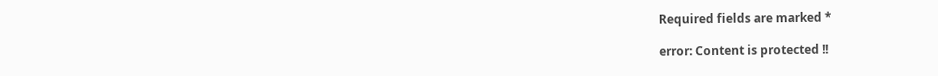Required fields are marked *

error: Content is protected !!